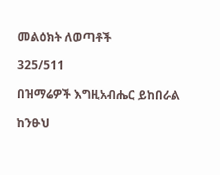መልዕክት ለወጣቶች

325/511

በዝማሬዎች እግዚአብሔር ይከበራል

ከንፁህ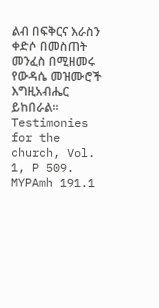ልብ በፍቅርና እራስን ቀድሶ በመስጠት መንፈስ በሚዘመሩ የውዳሴ መዝሙሮች እግዚአብሔር ይከበራል። Testimonies for the church, Vol. 1, P 509. MYPAmh 191.1